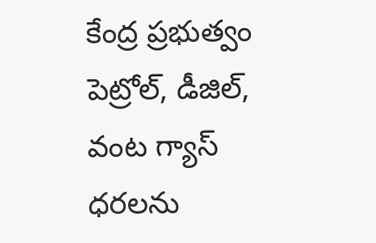కేంద్ర ప్రభుత్వం పెట్రోల్, డీజిల్, వంట గ్యాస్ ధరలను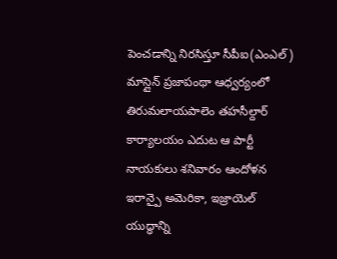పెంచడాన్ని నిరసిస్తూ సీపీఐ(ఎంఎల్) మాస్లైన్ ప్రజాపంథా ఆధ్వర్యంలో తిరుమలాయపాలెం తహసీల్దార్ కార్యాలయం ఎదుట ఆ పార్టీ నాయకులు శనివారం ఆందోళన
ఇరాన్పై అమెరికా, ఇజ్రాయెల్ యుద్ధాన్ని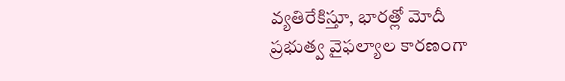వ్యతిరేకిస్తూ, భారత్లో మోదీ ప్రభుత్వ వైఫల్యాల కారణంగా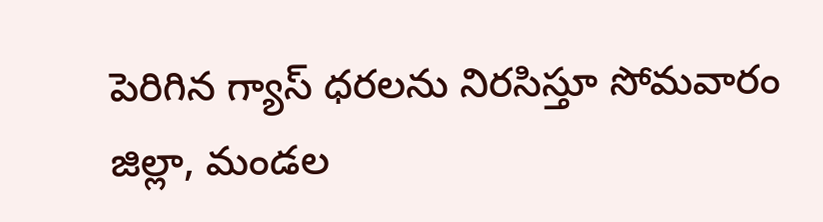పెరిగిన గ్యాస్ ధరలను నిరసిస్తూ సోమవారం జిల్లా, మండల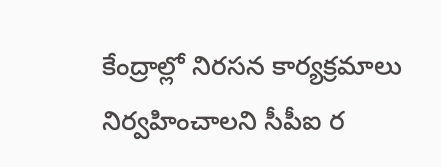కేంద్రాల్లో నిరసన కార్యక్రమాలు నిర్వహించాలని సీపీఐ ర